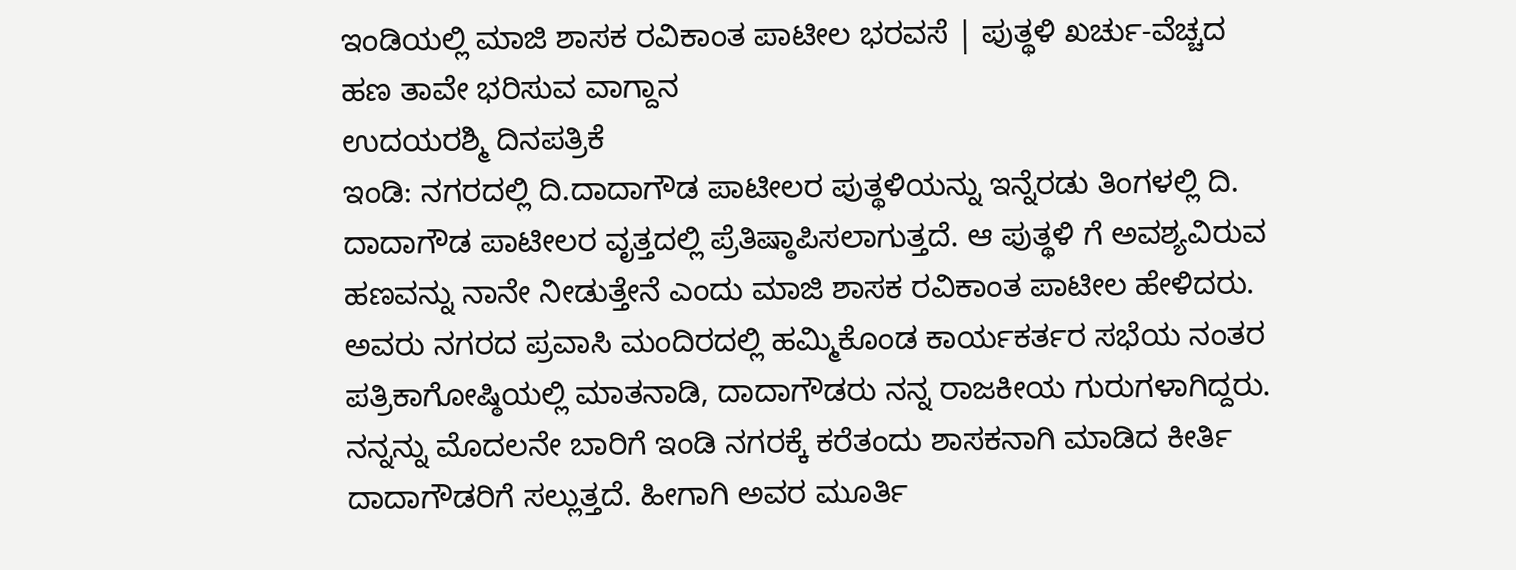ಇಂಡಿಯಲ್ಲಿ ಮಾಜಿ ಶಾಸಕ ರವಿಕಾಂತ ಪಾಟೀಲ ಭರವಸೆ | ಪುತ್ಥಳಿ ಖರ್ಚು-ವೆಚ್ಚದ ಹಣ ತಾವೇ ಭರಿಸುವ ವಾಗ್ದಾನ
ಉದಯರಶ್ಮಿ ದಿನಪತ್ರಿಕೆ
ಇಂಡಿ: ನಗರದಲ್ಲಿ ದಿ.ದಾದಾಗೌಡ ಪಾಟೀಲರ ಪುತ್ಥಳಿಯನ್ನು ಇನ್ನೆರಡು ತಿಂಗಳಲ್ಲಿ ದಿ. ದಾದಾಗೌಡ ಪಾಟೀಲರ ವೃತ್ತದಲ್ಲಿ ಪ್ರೆತಿಷ್ಠಾಪಿಸಲಾಗುತ್ತದೆ. ಆ ಪುತ್ಥಳಿ ಗೆ ಅವಶ್ಯವಿರುವ ಹಣವನ್ನು ನಾನೇ ನೀಡುತ್ತೇನೆ ಎಂದು ಮಾಜಿ ಶಾಸಕ ರವಿಕಾಂತ ಪಾಟೀಲ ಹೇಳಿದರು.
ಅವರು ನಗರದ ಪ್ರವಾಸಿ ಮಂದಿರದಲ್ಲಿ ಹಮ್ಮಿಕೊಂಡ ಕಾರ್ಯಕರ್ತರ ಸಭೆಯ ನಂತರ ಪತ್ರಿಕಾಗೋಷ್ಠಿಯಲ್ಲಿ ಮಾತನಾಡಿ, ದಾದಾಗೌಡರು ನನ್ನ ರಾಜಕೀಯ ಗುರುಗಳಾಗಿದ್ದರು. ನನ್ನನ್ನು ಮೊದಲನೇ ಬಾರಿಗೆ ಇಂಡಿ ನಗರಕ್ಕೆ ಕರೆತಂದು ಶಾಸಕನಾಗಿ ಮಾಡಿದ ಕೀರ್ತಿ ದಾದಾಗೌಡರಿಗೆ ಸಲ್ಲುತ್ತದೆ. ಹೀಗಾಗಿ ಅವರ ಮೂರ್ತಿ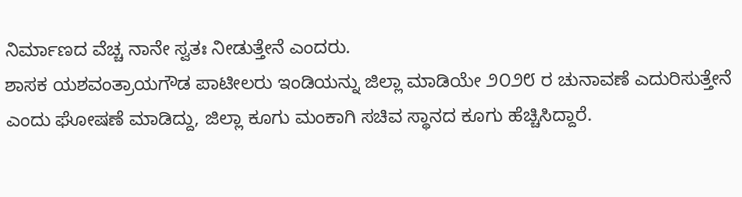ನಿರ್ಮಾಣದ ವೆಚ್ಚ ನಾನೇ ಸ್ವತಃ ನೀಡುತ್ತೇನೆ ಎಂದರು.
ಶಾಸಕ ಯಶವಂತ್ರಾಯಗೌಡ ಪಾಟೀಲರು ಇಂಡಿಯನ್ನು ಜಿಲ್ಲಾ ಮಾಡಿಯೇ ೨೦೨೮ ರ ಚುನಾವಣೆ ಎದುರಿಸುತ್ತೇನೆ ಎಂದು ಘೋಷಣೆ ಮಾಡಿದ್ದು, ಜಿಲ್ಲಾ ಕೂಗು ಮಂಕಾಗಿ ಸಚಿವ ಸ್ಥಾನದ ಕೂಗು ಹೆಚ್ಚಿಸಿದ್ದಾರೆ.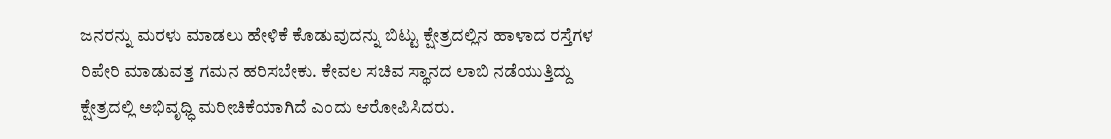ಜನರನ್ನು ಮರಳು ಮಾಡಲು ಹೇಳಿಕೆ ಕೊಡುವುದನ್ನು ಬಿಟ್ಟು ಕ್ಷೇತ್ರದಲ್ಲಿನ ಹಾಳಾದ ರಸ್ತೆಗಳ ರಿಪೇರಿ ಮಾಡುವತ್ತ ಗಮನ ಹರಿಸಬೇಕು. ಕೇವಲ ಸಚಿವ ಸ್ಥಾನದ ಲಾಬಿ ನಡೆಯುತ್ತಿದ್ದು ಕ್ಷೇತ್ರದಲ್ಲಿ ಅಭಿವೃಧ್ಧಿ ಮರೀಚಿಕೆಯಾಗಿದೆ ಎಂದು ಆರೋಪಿಸಿದರು.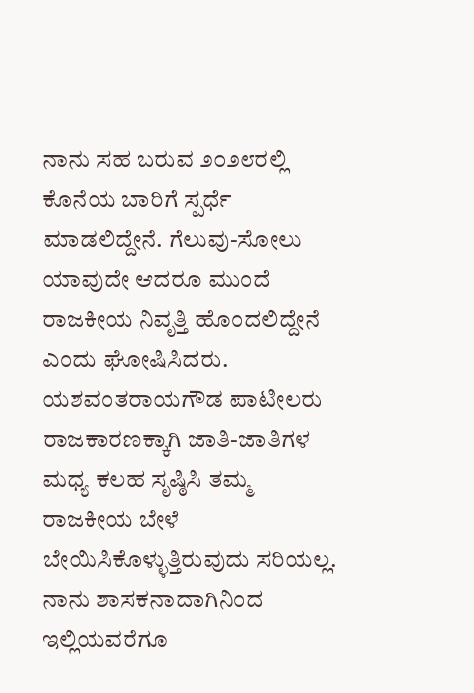ನಾನು ಸಹ ಬರುವ ೨೦೨೮ರಲ್ಲಿ ಕೊನೆಯ ಬಾರಿಗೆ ಸ್ಪರ್ಧೆ ಮಾಡಲಿದ್ದೇನೆ. ಗೆಲುವು-ಸೋಲು ಯಾವುದೇ ಆದರೂ ಮುಂದೆ ರಾಜಕೀಯ ನಿವೃತ್ತಿ ಹೊಂದಲಿದ್ದೇನೆ ಎಂದು ಘೋಷಿಸಿದರು.
ಯಶವಂತರಾಯಗೌಡ ಪಾಟೀಲರು ರಾಜಕಾರಣಕ್ಕಾಗಿ ಜಾತಿ-ಜಾತಿಗಳ ಮಧ್ಯ ಕಲಹ ಸೃಷ್ಠಿಸಿ ತಮ್ಮ ರಾಜಕೀಯ ಬೇಳೆ ಬೇಯಿಸಿಕೊಳ್ಳುತ್ತಿರುವುದು ಸರಿಯಲ್ಲ. ನಾನು ಶಾಸಕನಾದಾಗಿನಿಂದ ಇಲ್ಲಿಯವರೆಗೂ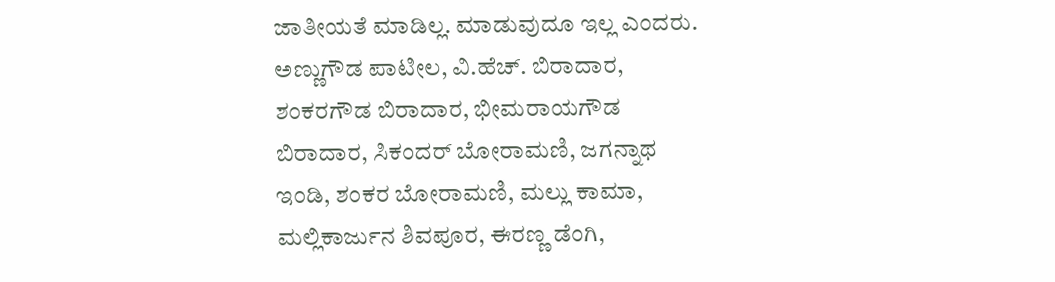ಜಾತೀಯತೆ ಮಾಡಿಲ್ಲ. ಮಾಡುವುದೂ ಇಲ್ಲ ಎಂದರು.
ಅಣ್ಣುಗೌಡ ಪಾಟೀಲ, ವಿ.ಹೆಚ್. ಬಿರಾದಾರ, ಶಂಕರಗೌಡ ಬಿರಾದಾರ, ಭೀಮರಾಯಗೌಡ ಬಿರಾದಾರ, ಸಿಕಂದರ್ ಬೋರಾಮಣಿ, ಜಗನ್ನಾಥ ಇಂಡಿ, ಶಂಕರ ಬೋರಾಮಣಿ, ಮಲ್ಲು ಕಾಮಾ, ಮಲ್ಲಿಕಾರ್ಜುನ ಶಿವಪೂರ, ಈರಣ್ಣ ಡೆಂಗಿ,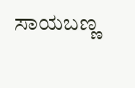ಸಾಯಬಣ್ಣ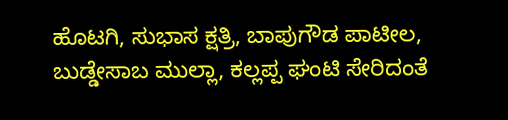ಹೊಟಗಿ, ಸುಭಾಸ ಕ್ಷತ್ರಿ, ಬಾಪುಗೌಡ ಪಾಟೀಲ, ಬುಡ್ಡೇಸಾಬ ಮುಲ್ಲಾ, ಕಲ್ಲಪ್ಪ ಘಂಟಿ ಸೇರಿದಂತೆ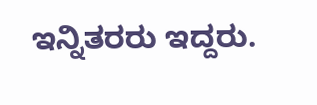ಇನ್ನಿತರರು ಇದ್ದರು.